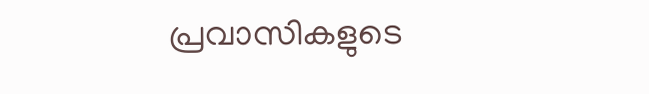പ്രവാസികളുടെ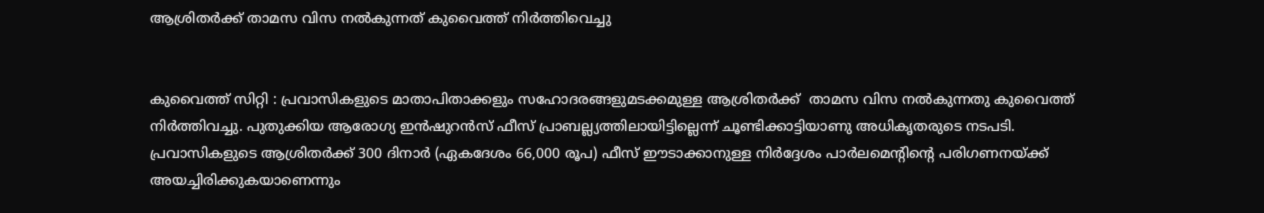ആശ്രിതർക്ക് താമസ വിസ നൽകുന്നത് കുവൈത്ത് നിർത്തിവെച്ചു


കുവൈത്ത് സിറ്റി : പ്രവാസികളുടെ മാതാപിതാക്കളും സഹോദരങ്ങളുമടക്കമുള്ള ആശ്രിതർക്ക്  താമസ വിസ നൽകുന്നതു കുവൈത്ത് നിർത്തിവച്ചു. പുതുക്കിയ ആരോഗ്യ ഇൻഷുറൻസ് ഫീസ് പ്രാബല്ല്യത്തിലായിട്ടില്ലെന്ന് ചൂണ്ടിക്കാട്ടിയാണു അധികൃതരുടെ നടപടി. പ്രവാസികളുടെ ആശ്രിതർക്ക് 300 ദിനാർ (ഏകദേശം 66,000 രൂപ) ഫീസ് ഈടാക്കാനുള്ള നിർദ്ദേശം പാർലമെന്റിന്റെ പരിഗണനയ്ക്ക് അയച്ചിരിക്കുകയാണെന്നും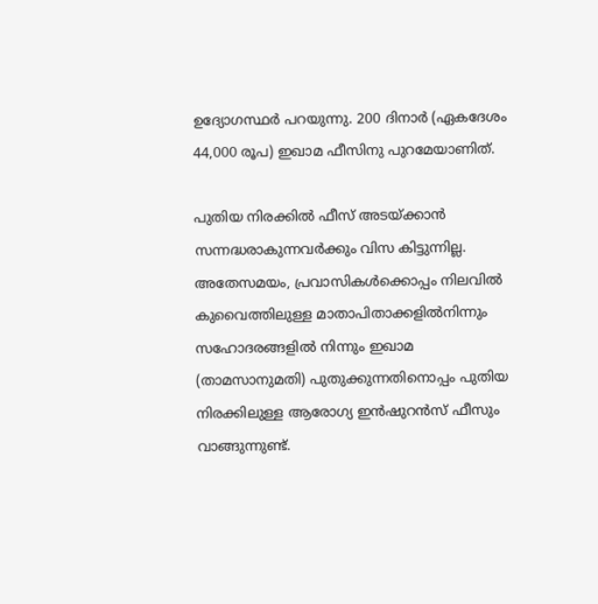ഉദ്യോഗസ്ഥർ പറയുന്നു. 200 ദിനാർ (ഏകദേശം 44,000 രൂപ) ഇഖാമ ഫീസിനു പുറമേയാണിത്.

പുതിയ നിരക്കിൽ ഫീസ് അടയ്ക്കാൻ സന്നദ്ധരാകുന്നവർക്കും വിസ കിട്ടുന്നില്ല. അതേസമയം, പ്രവാസികൾക്കൊപ്പം നിലവിൽ കുവൈത്തിലുള്ള മാതാപിതാക്കളിൽനിന്നും സഹോദരങ്ങളിൽ നിന്നും ഇഖാമ (താമസാനുമതി) പുതുക്കുന്നതിനൊപ്പം പുതിയ നിരക്കിലുള്ള ആരോഗ്യ ഇൻഷുറൻസ് ഫീസും വാങ്ങുന്നുണ്ട്.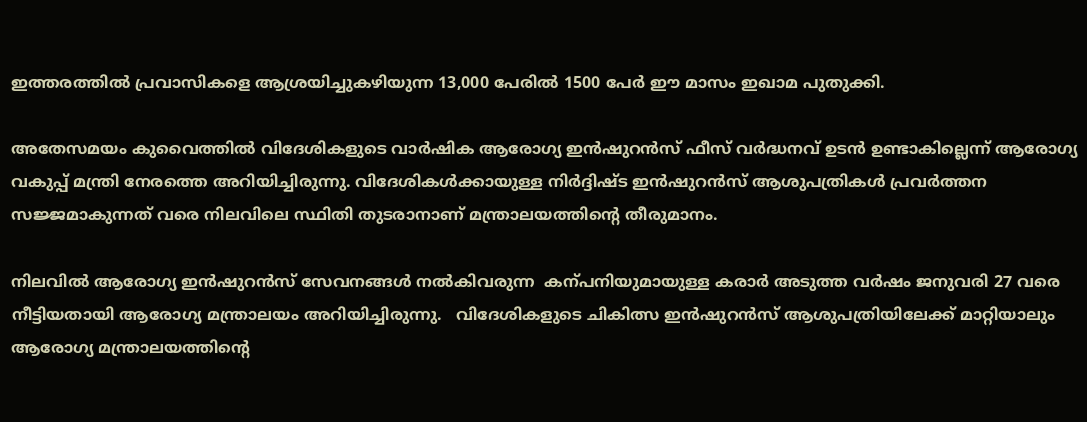ഇത്തരത്തിൽ പ്രവാസികളെ ആശ്രയിച്ചുകഴിയുന്ന 13,000 പേരിൽ 1500 പേർ ഈ മാസം ഇഖാമ പുതുക്കി.

അതേസമയം കുവൈത്തിൽ‍ വിദേശികളുടെ വാർഷിക ആരോഗ്യ ഇൻഷുറൻ‍സ് ഫീസ് വർദ്ധനവ് ഉടൻ ഉണ്ടാകില്ലെന്ന് ആരോഗ്യ വകുപ്പ് മന്ത്രി നേരത്തെ അറിയിച്ചിരുന്നു. വിദേശികൾ‍ക്കായുള്ള നിർ‍ദ്ദിഷ്ട ഇൻഷുറൻസ് ആശുപത്രികൾ‍ പ്രവർത്തന സജ്ജമാകുന്നത് വരെ നിലവിലെ സ്ഥിതി തുടരാനാണ് മന്ത്രാലയത്തിന്റെ തീരുമാനം.

നിലവിൽ ആരോഗ്യ ഇൻഷുറൻസ് സേവനങ്ങൾ നൽകിവരുന്ന  കന്പനിയുമായുള്ള കരാർ അടുത്ത വർഷം ജനുവരി 27 വരെ നീട്ടിയതായി ആരോഗ്യ മന്ത്രാലയം അറിയിച്ചിരുന്നു.   വിദേശികളുടെ ചികിത്സ ഇൻഷുറൻസ് ആശുപത്രിയിലേക്ക് മാറ്റിയാലും  ആരോഗ്യ മന്ത്രാലയത്തിന്റെ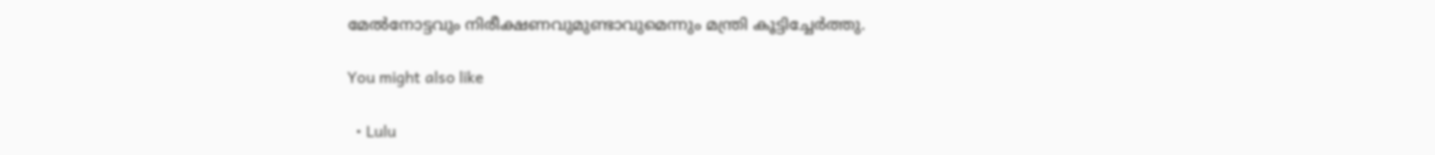മേൽനോട്ടവും നിരീക്ഷണവുമുണ്ടാവുമെന്നും മന്ത്രി കൂട്ടിച്ചേർത്തു.

You might also like

  • Lulu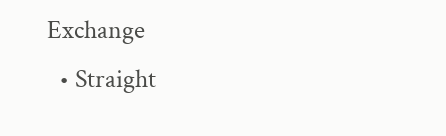Exchange
  • Straight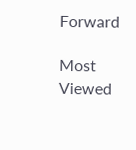Forward

Most Viewed